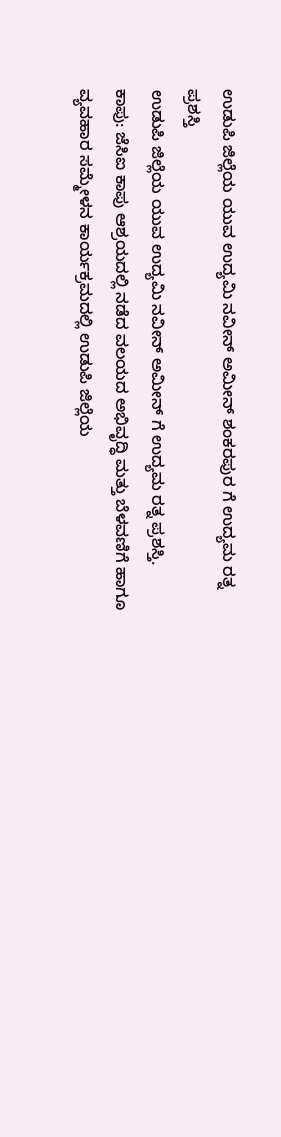ಉಡುಪಿ ಜಿಲ್ಲೆಯ ಯುವ ಉದ್ಯಮಿ ನವೀನ್ ಅಮೀನ್ ಶಂಕರಪುರ ಗೆ ಉದ್ಯಮ ರತ್ನ ಪ್ರಶಸ್ತಿ
ಉಡುಪಿ ಜಿಲ್ಲೆಯ ಯುವ ಉದ್ಯಮಿ ನವೀನ್ ಅಮೀನ್ ಗೆ ಉದ್ಯಮ ರತ್ನ ಪ್ರಶಸ್ತಿ.
ಕಾಪು: ಜೆಸಿಐ ಕಾಪು ಆಶ್ರಯದಲ್ಲಿ ನಡೆದ ವಲಯದ ಅಭಿವೃದ್ಧಿ ಮತ್ತು ಬೆಳವಣಿಗೆ ಹಾಗೂ ವ್ಯವಹಾರ ಸಮ್ಮೇಳನ ಕಾರ್ಯಕ್ರಮದಲ್ಲಿ ಉಡುಪಿ ಜಿಲ್ಲೆಯ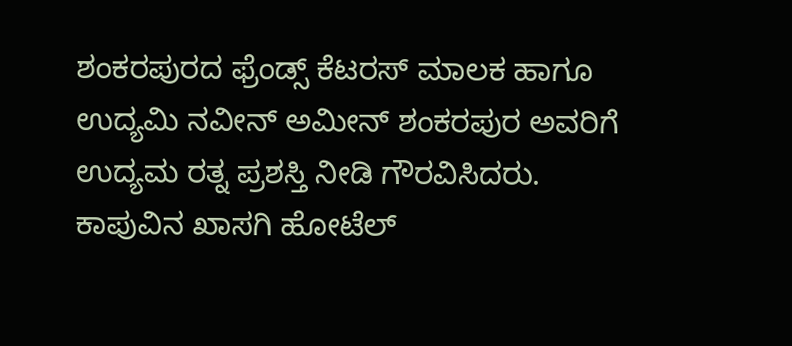ಶಂಕರಪುರದ ಫ್ರೆಂಡ್ಸ್ ಕೆಟರಸ್ ಮಾಲಕ ಹಾಗೂ ಉದ್ಯಮಿ ನವೀನ್ ಅಮೀನ್ ಶಂಕರಪುರ ಅವರಿಗೆ ಉದ್ಯಮ ರತ್ನ ಪ್ರಶಸ್ತಿ ನೀಡಿ ಗೌರವಿಸಿದರು.
ಕಾಪುವಿನ ಖಾಸಗಿ ಹೋಟೆಲ್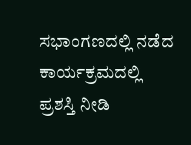ಸಭಾಂಗಣದಲ್ಲಿ ನಡೆದ ಕಾರ್ಯಕ್ರಮದಲ್ಲಿ ಪ್ರಶಸ್ತಿ ನೀಡಿ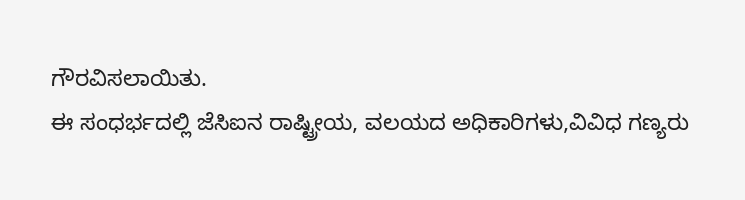ಗೌರವಿಸಲಾಯಿತು.
ಈ ಸಂಧರ್ಭದಲ್ಲಿ ಜೆಸಿಐನ ರಾಷ್ಟ್ರೀಯ, ವಲಯದ ಅಧಿಕಾರಿಗಳು,ವಿವಿಧ ಗಣ್ಯರು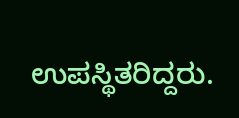ಉಪಸ್ಥಿತರಿದ್ದರು.